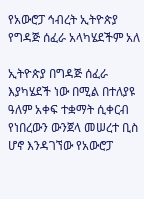የአውሮፓ ኅብረት ኢትዮጵያ የግዳጅ ሰፈራ አላካሄደችም አለ

ኢትዮጵያ በግዳጅ ሰፈራ እያካሄደች ነው በሚል በተለያዩ ዓለም አቀፍ ተቋማት ሲቀርብ የነበረውን ውንጀላ መሠረተ ቢስ ሆኖ እንዳገኘው የአውሮፓ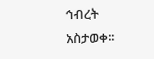ኅብረት አስታወቀ፡፡